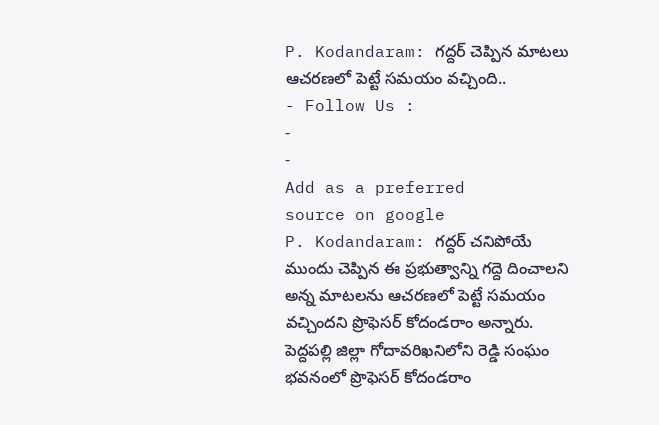P. Kodandaram: గద్దర్ చెప్పిన మాటలు ఆచరణలో పెట్టే సమయం వచ్చింది..
- Follow Us :
-
-
Add as a preferred
source on google
P. Kodandaram: గద్దర్ చనిపోయే ముందు చెప్పిన ఈ ప్రభుత్వాన్ని గద్దె దించాలని అన్న మాటలను ఆచరణలో పెట్టే సమయం వచ్చిందని ప్రొఫెసర్ కోదండరాం అన్నారు. పెద్దపల్లి జిల్లా గోదావరిఖనిలోని రెడ్డి సంఘం భవనంలో ప్రొఫెసర్ కోదండరాం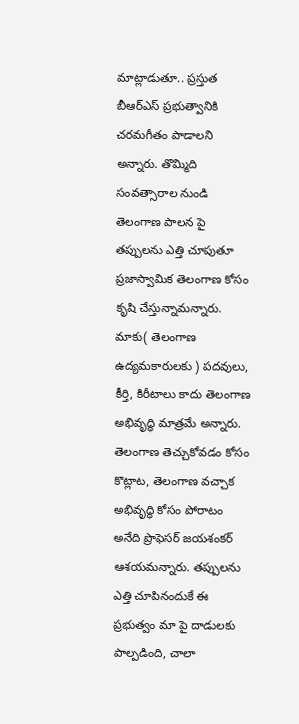మాట్లాడుతూ.. ప్రస్తుత బీఆర్ఎస్ ప్రభుత్వానికి చరమగీతం పాడాలని అన్నారు. తొమ్మిది సంవత్సారాల నుండి తెలంగాణ పాలన పై తప్పులను ఎత్తి చూపుతూ ప్రజాస్వామిక తెలంగాణ కోసం కృషి చేస్తున్నామన్నారు. మాకు( తెలంగాణ ఉద్యమకారులకు ) పదవులు, కీర్తి, కిరీటాలు కాదు తెలంగాణ అభివృద్ధి మాత్రమే అన్నారు. తెలంగాణ తెచ్చుకోవడం కోసం కొట్లాట, తెలంగాణ వచ్చాక అభివృద్ధి కోసం పోరాటం అనేది ప్రొఫెసర్ జయశంకర్ ఆశయమన్నారు. తప్పులను ఎత్తి చూపినందుకే ఈ ప్రభుత్వం మా పై దాడులకు పాల్పడింది, చాలా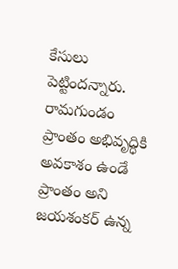కేసులు పెట్టిందన్నారు. రామగుండం ప్రాంతం అభివృద్ధికి అవకాశం ఉండే ప్రాంతం అని జయశంకర్ ఉన్న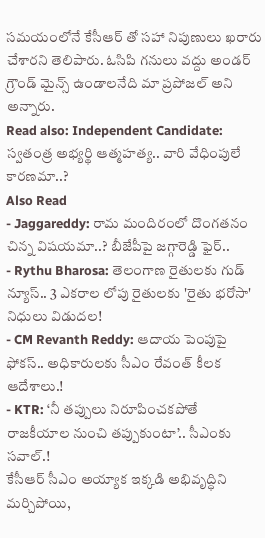సమయంలోనే కేసీఆర్ తో సహా నిపుణులు ఖరారు చేశారని తెలిపారు. ఓసిపి గనులు వద్దు అండర్ గ్రౌండ్ మైన్స్ ఉండాలనేది మా ప్రపోజల్ అని అన్నారు.
Read also: Independent Candidate: స్వతంత్ర అభ్యర్థి ఆత్మహత్య.. వారి వేధింపులే కారణమా..?
Also Read
- Jaggareddy: రామ మందిరంలో దొంగతనం చిన్న విషయమా..? బీజేపీపై జగ్గారెడ్డి ఫైర్..
- Rythu Bharosa: తెలంగాణ రైతులకు గుడ్ న్యూస్.. 3 ఎకరాల లోపు రైతులకు 'రైతు భరోసా' నిధులు విడుదల!
- CM Revanth Reddy: ఆదాయ పెంపుపై ఫోకస్.. అధికారులకు సీఎం రేవంత్ కీలక ఆదేశాలు.!
- KTR: ‘నీ తప్పులు నిరూపించకపోతే రాజకీయాల నుంచి తప్పుకుంటా’.. సీఎంకు సవాల్.!
కేసీఆర్ సీఎం అయ్యాక ఇక్కడి అభివృద్ధిని మర్చిపోయి,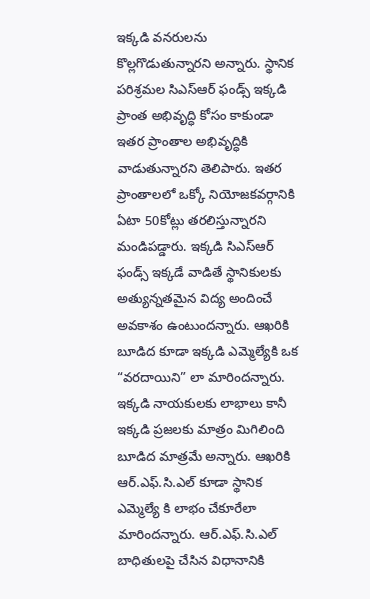ఇక్కడి వనరులను కొల్లగొడుతున్నారని అన్నారు. స్థానిక పరిశ్రమల సిఎస్ఆర్ ఫండ్స్ ఇక్కడి ప్రాంత అభివృద్ధి కోసం కాకుండా ఇతర ప్రాంతాల అభివృద్ధికి వాడుతున్నారని తెలిపారు. ఇతర ప్రాంతాలలో ఒక్కో నియోజకవర్గానికి ఏటా 50కోట్లు తరలిస్తున్నారని మండిపడ్డారు. ఇక్కడి సిఎస్ఆర్ ఫండ్స్ ఇక్కడే వాడితే స్థానికులకు అత్యున్నతమైన విద్య అందించే అవకాశం ఉంటుందన్నారు. ఆఖరికి బూడిద కూడా ఇక్కడి ఎమ్మెల్యేకి ఒక “వరదాయిని” లా మారిందన్నారు. ఇక్కడి నాయకులకు లాభాలు కానీ ఇక్కడి ప్రజలకు మాత్రం మిగిలింది బూడిద మాత్రమే అన్నారు. ఆఖరికి ఆర్.ఎఫ్.సి.ఎల్ కూడా స్థానిక ఎమ్మెల్యే కి లాభం చేకూరేలా మారిందన్నారు. ఆర్.ఎఫ్.సి.ఎల్ బాధితులపై చేసిన విధానానికి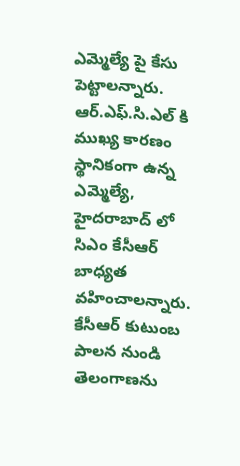ఎమ్మెల్యే పై కేసు పెట్టాలన్నారు. ఆర్.ఎఫ్.సి.ఎల్ కి ముఖ్య కారణం స్థానికంగా ఉన్న ఎమ్మెల్యే, హైదరాబాద్ లో సిఎం కేసీఆర్ బాధ్యత వహించాలన్నారు. కేసీఆర్ కుటుంబ పాలన నుండి తెలంగాణను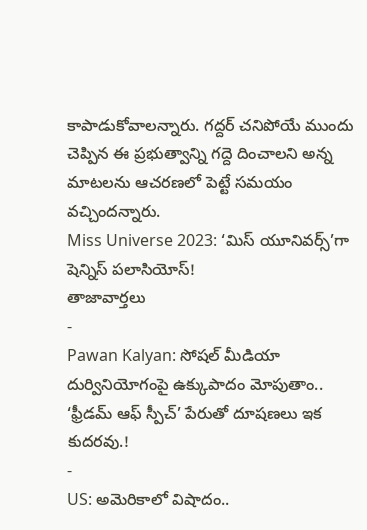కాపాడుకోవాలన్నారు. గద్దర్ చనిపోయే ముందు చెప్పిన ఈ ప్రభుత్వాన్ని గద్దె దించాలని అన్న మాటలను ఆచరణలో పెట్టే సమయం వచ్చిందన్నారు.
Miss Universe 2023: ‘మిస్ యూనివర్స్’గా షెన్నిస్ పలాసియోస్!
తాజావార్తలు
-
Pawan Kalyan: సోషల్ మీడియా దుర్వినియోగంపై ఉక్కుపాదం మోపుతాం.. ‘ఫ్రీడమ్ ఆఫ్ స్పీచ్’ పేరుతో దూషణలు ఇక కుదరవు.!
-
US: అమెరికాలో విషాదం..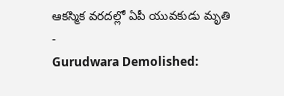ఆకస్మిక వరదల్లో ఏపీ యువకుడు మృతి
-
Gurudwara Demolished: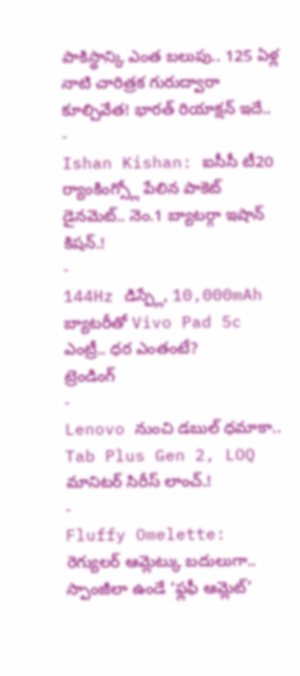పాకిస్థాన్కి ఎంత బలుపు.. 125 ఏళ్ల నాటి చారిత్రక గురుద్వారా కూల్చివేత! భారత్ రియాక్షన్ ఇదే..
-
Ishan Kishan: ఐసీసీ టీ20 ర్యాంకింగ్స్లో పేలిన పాకెట్ డైనమెట్.. నెం.1 బ్యాటర్గా ఇషాన్ కిషన్.!
-
144Hz డిస్ప్లే, 10,000mAh బ్యాటరీతో Vivo Pad 5c ఎంట్రీ.. ధర ఎంతంటే?
ట్రెండింగ్
-
Lenovo నుంచి డబుల్ ధమాకా.. Tab Plus Gen 2, LOQ మానిటర్ సిరీస్ లాంచ్.!
-
Fluffy Omelette: రెగ్యులర్ ఆమ్లెట్కు బదులుగా.. స్పాంజీలా ఉండే ‘ఫ్లఫీ ఆమ్లెట్’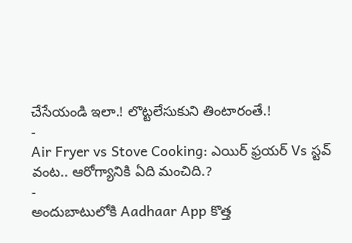చేసేయండి ఇలా.! లొట్టలేసుకుని తింటారంతే.!
-
Air Fryer vs Stove Cooking: ఎయిర్ ఫ్రయర్ Vs స్టవ్ వంట.. ఆరోగ్యానికి ఏది మంచిది.?
-
అందుబాటులోకి Aadhaar App కొత్త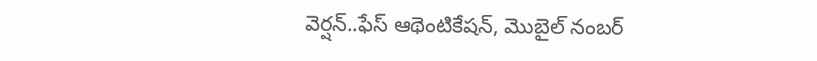వెర్షన్..ఫేస్ ఆథెంటికేషన్, మొబైల్ నంబర్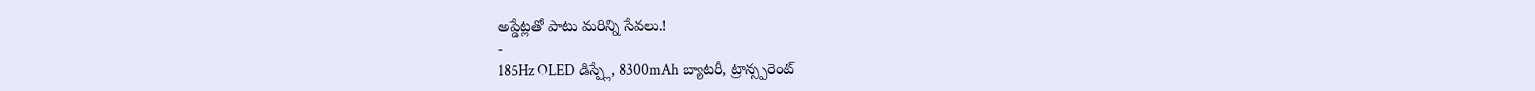అప్డేట్లతో పాటు మరిన్ని సేవలు.!
-
185Hz OLED డిస్ప్లే, 8300mAh బ్యాటరీ, ట్రాన్స్పరెంట్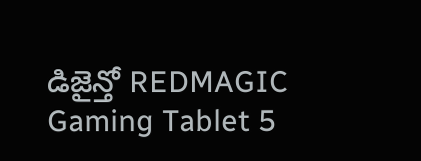డిజైన్తో REDMAGIC Gaming Tablet 5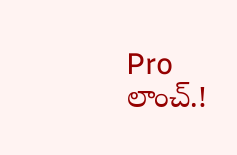Pro లాంచ్.!